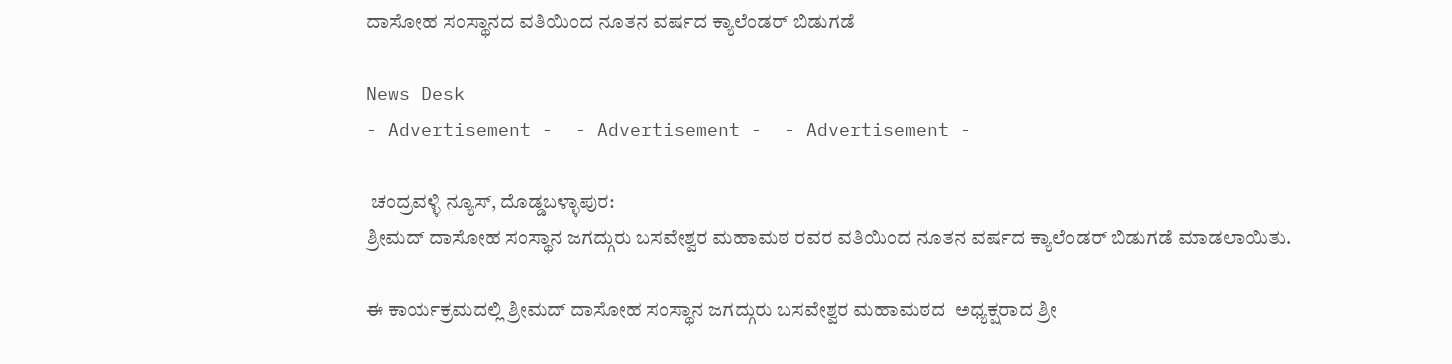ದಾಸೋಹ ಸಂಸ್ಥಾನದ ವತಿಯಿಂದ ನೂತನ ವರ್ಷದ ಕ್ಯಾಲೆಂಡರ್ ಬಿಡುಗಡೆ

News Desk
- Advertisement -  - Advertisement -  - Advertisement -

 ಚಂದ್ರವಳ್ಳಿ ನ್ಯೂಸ್, ದೊಡ್ಡಬಳ್ಳಾಪುರ:
ಶ್ರೀಮದ್ ದಾಸೋಹ ಸಂಸ್ಥಾನ ಜಗದ್ಗುರು ಬಸವೇಶ್ವರ ಮಹಾಮಠ ರವರ ವತಿಯಿಂದ ನೂತನ ವರ್ಷದ ಕ್ಯಾಲೆಂಡರ್ ಬಿಡುಗಡೆ ಮಾಡಲಾಯಿತು.

ಈ ಕಾರ್ಯಕ್ರಮದಲ್ಲಿ ಶ್ರೀಮದ್ ದಾಸೋಹ ಸಂಸ್ಥಾನ ಜಗದ್ಗುರು ಬಸವೇಶ್ವರ ಮಹಾಮಠದ  ಅಧ್ಯಕ್ಷರಾದ ಶ್ರೀ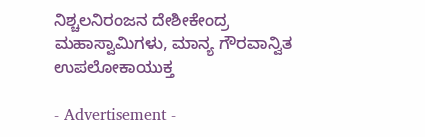ನಿಶ್ಚಲನಿರಂಜನ ದೇಶೀಕೇಂದ್ರ ಮಹಾಸ್ವಾಮಿಗಳು, ಮಾನ್ಯ ಗೌರವಾನ್ವಿತ ಉಪಲೋಕಾಯುಕ್ತ

- Advertisement -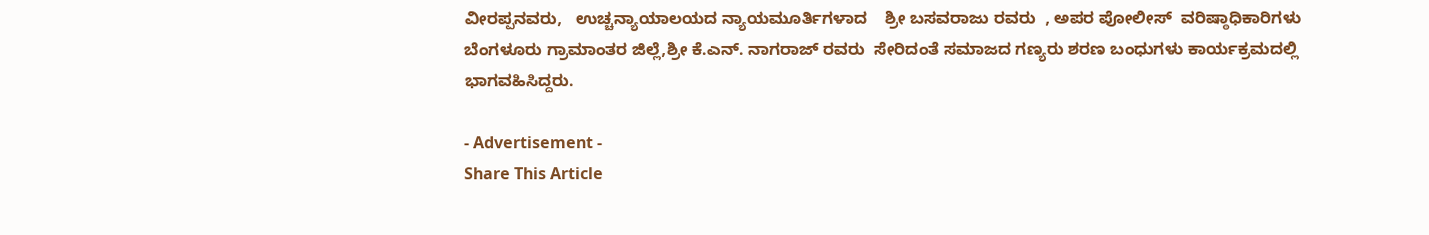ವೀರಪ್ಪನವರು,   ಉಚ್ಚನ್ಯಾಯಾಲಯದ ನ್ಯಾಯಮೂರ್ತಿಗಳಾದ    ಶ್ರೀ ಬಸವರಾಜು ರವರು  , ಅಪರ ಪೋಲೀಸ್  ವರಿಷ್ಠಾಧಿಕಾರಿಗಳು ಬೆಂಗಳೂರು ಗ್ರಾಮಾಂತರ ಜಿಲ್ಲೆ,ಶ್ರೀ ಕೆ.ಎನ್. ನಾಗರಾಜ್ ರವರು  ಸೇರಿದಂತೆ ಸಮಾಜದ ಗಣ್ಯರು ಶರಣ ಬಂಧುಗಳು ಕಾರ್ಯಕ್ರಮದಲ್ಲಿ ಭಾಗವಹಿಸಿದ್ದರು.

- Advertisement -
Share This Article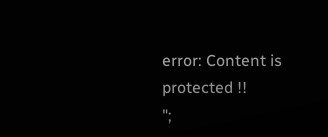error: Content is protected !!
";